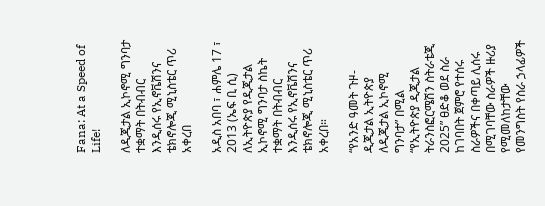Fana: At a Speed of Life!

ለዲጂታል ኢኮኖሚ ግንባታ ተቋማት በትብብር እንዲሰሩ የኢኖቬሽንና ቴክኖሎጂ ሚኒስቴር ጥሪ አቀረበ

አዲስ አበባ ፣ ሐምሌ 17 ፣ 2013 (ኤፍ ቢ ሲ) ለኢትዮጵያ የዲጂታል ኢኮኖሚ ግንባታ ስኬት ተቋማት በትብብር እንዲሰሩ የኢኖቬሽንና ቴክኖሎጂ ሚኒስቴር ጥሪ አቀረበ።

“የአንድ ዓመት ጉዞ- ዲጂታል ኢትዮጵያ ለዲጂታል ኢኮኖሚ ግንባታ” በሚል “የኢትዮጵያ ዲጂታል ትራንስፎርሜሽን ስትራቴጂ 2025” ፀድቆ ወደ ስራ ከገባበት ጀምሮ የተሰሩ ስራዎችና በቀጣይ ሊሰሩ በሚገባቸው ስራዎች ዙሪያ የሚመለከታቸው የመንግስት የስራ ኃላፊዎች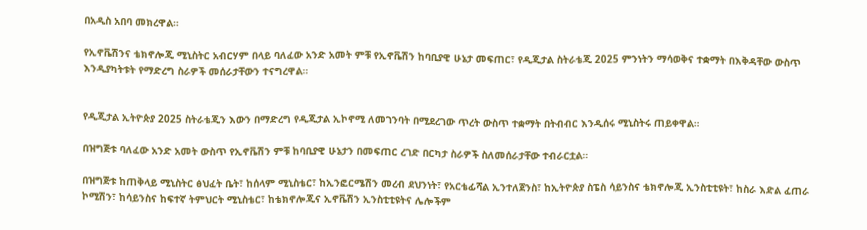በአዲስ አበባ መክረዋል።

የኢኖቬሽንና ቴክኖሎጂ ሚኒስትር አብርሃም በላይ ባለፈው አንድ አመት ምቹ የኢኖቬሽን ከባቢያዊ ሁኔታ መፍጠር፣ የዲጂታል ስትራቴጂ 2025 ምንነትን ማሳወቅና ተቋማት በእቅዳቸው ውስጥ እንዲያካትቱት የማድረግ ስራዎች መሰራታቸውን ተናግረዋል።


የዲጂታል ኢትዮጵያ 2025 ስትራቴጂን እውን በማድረግ የዲጂታል ኢኮኖሚ ለመገንባት በሚደረገው ጥረት ውስጥ ተቋማት በትብብር እንዲሰሩ ሚኒስትሩ ጠይቀዋል።

በዝግጅቱ ባለፈው አንድ አመት ውስጥ የኢኖቬሽን ምቹ ከባቢያዊ ሁኔታን በመፍጠር ረገድ በርካታ ስራዎች ስለመሰራታቸው ተብራርቷል።

በዝግጅቱ ከጠቅላይ ሚኒስትር ፅህፈት ቤት፣ ከሰላም ሚኒስቴር፣ ከኢንፎርሜሽን መረብ ደህንነት፣ የአርቴፊሻል ኢንተለጀንስ፣ ከኢትዮጵያ ስፔስ ሳይንስና ቴክኖሎጂ ኢንስቲቲዩት፣ ከስራ እድል ፈጠራ ኮሚሽን፣ ከሳይንስና ከፍተኛ ትምህርት ሚኒስቴር፣ ከቴክኖሎጂና ኢኖቬሽን ኢንስቲቲዩትና ሌሎችም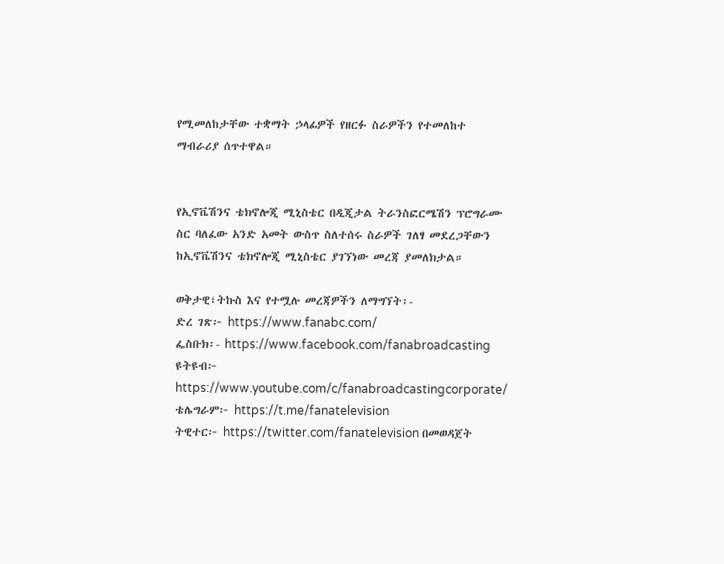የሚመለከታቸው ተቋማት ኃላፊዎች የዘርፉ ስራዎችን የተመለከተ ማብራሪያ ሰጥተዋል።


የኢኖቬሽንና ቴክኖሎጂ ሚኒስቴር በዲጂታል ትራንስፎርሜሽን ፕሮግራሙ ስር ባለፈው አንድ አመት ውስጥ ስለተሰሩ ስራዎች ገለፃ መደረጋቸውን ከኢኖቬሽንና ቴክኖሎጂ ሚኒስቴር ያገኘነው መረጃ ያመለክታል።

ወቅታዊ፣ትኩስ እና የተሟሉ መረጃዎችን ለማግኘት፡-
ድረ ገጽ፦ https://www.fanabc.com/
ፌስቡክ፡- https://www.facebook.com/fanabroadcasting
ዩትዩብ፦ https://www.youtube.com/c/fanabroadcastingcorporate/
ቴሌግራም፦ https://t.me/fanatelevision
ትዊተር፦ https://twitter.com/fanatelevision በመወዳጀት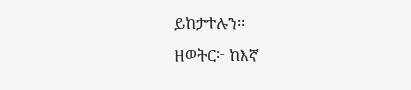ይከታተሉን፡፡
ዘወትር፦ ከእኛ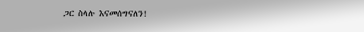ጋር ስላሉ እናመሰግናለን!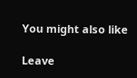You might also like

Leave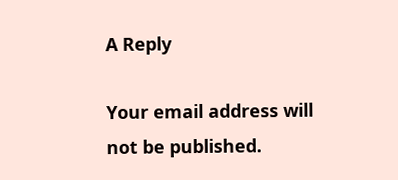A Reply

Your email address will not be published.